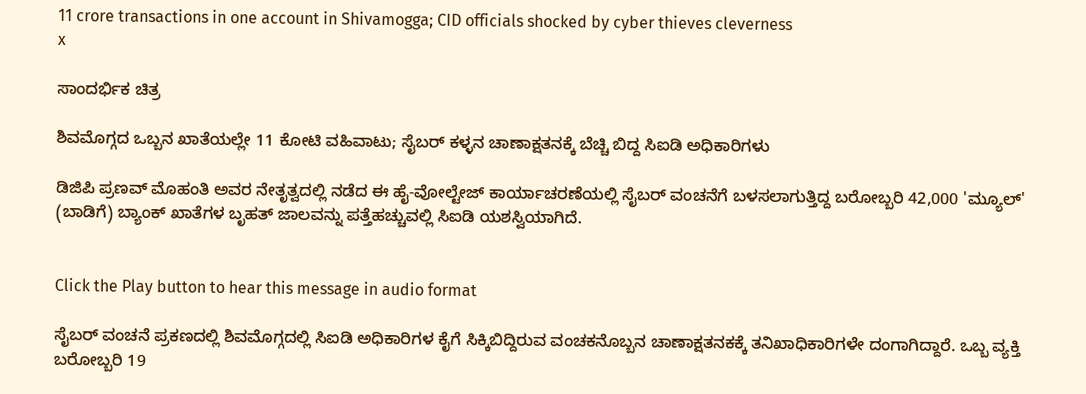11 crore transactions in one account in Shivamogga; CID officials shocked by cyber thieves cleverness
x

ಸಾಂದರ್ಭಿಕ ಚಿತ್ರ

ಶಿವಮೊಗ್ಗದ ಒಬ್ಬನ ಖಾತೆಯಲ್ಲೇ 11 ಕೋಟಿ ವಹಿವಾಟು; ಸೈಬರ್ ಕಳ್ಳನ ಚಾಣಾಕ್ಷತನಕ್ಕೆ ಬೆಚ್ಚಿ ಬಿದ್ದ ಸಿಐಡಿ ಅಧಿಕಾರಿಗಳು

ಡಿಜಿಪಿ ಪ್ರಣವ್ ಮೊಹಂತಿ ಅವರ ನೇತೃತ್ವದಲ್ಲಿ ನಡೆದ ಈ ಹೈ-ವೋಲ್ಟೇಜ್ ಕಾರ್ಯಾಚರಣೆಯಲ್ಲಿ ಸೈಬರ್ ವಂಚನೆಗೆ ಬಳಸಲಾಗುತ್ತಿದ್ದ ಬರೋಬ್ಬರಿ 42,000 'ಮ್ಯೂಲ್' (ಬಾಡಿಗೆ) ಬ್ಯಾಂಕ್ ಖಾತೆಗಳ ಬೃಹತ್ ಜಾಲವನ್ನು ಪತ್ತೆಹಚ್ಚುವಲ್ಲಿ ಸಿಐಡಿ ಯಶಸ್ವಿಯಾಗಿದೆ.


Click the Play button to hear this message in audio format

ಸೈಬರ್ ವಂಚನೆ ಪ್ರಕಣದಲ್ಲಿ ಶಿವಮೊಗ್ಗದಲ್ಲಿ ಸಿಐಡಿ ಅಧಿಕಾರಿಗಳ ಕೈಗೆ ಸಿಕ್ಕಿಬಿದ್ದಿರುವ ವಂಚಕನೊಬ್ಬನ ಚಾಣಾಕ್ಷತನಕಕ್ಕೆ ತನಿಖಾಧಿಕಾರಿಗಳೇ ದಂಗಾಗಿದ್ದಾರೆ. ಒಬ್ಬ ವ್ಯಕ್ತಿ ಬರೋಬ್ಬರಿ 19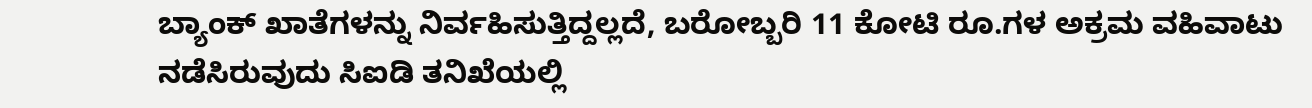ಬ್ಯಾಂಕ್ ಖಾತೆಗಳನ್ನು ನಿರ್ವಹಿಸುತ್ತಿದ್ದಲ್ಲದೆ, ಬರೋಬ್ಬರಿ 11 ಕೋಟಿ ರೂ.ಗಳ ಅಕ್ರಮ ವಹಿವಾಟು ನಡೆಸಿರುವುದು ಸಿಐಡಿ ತನಿಖೆಯಲ್ಲಿ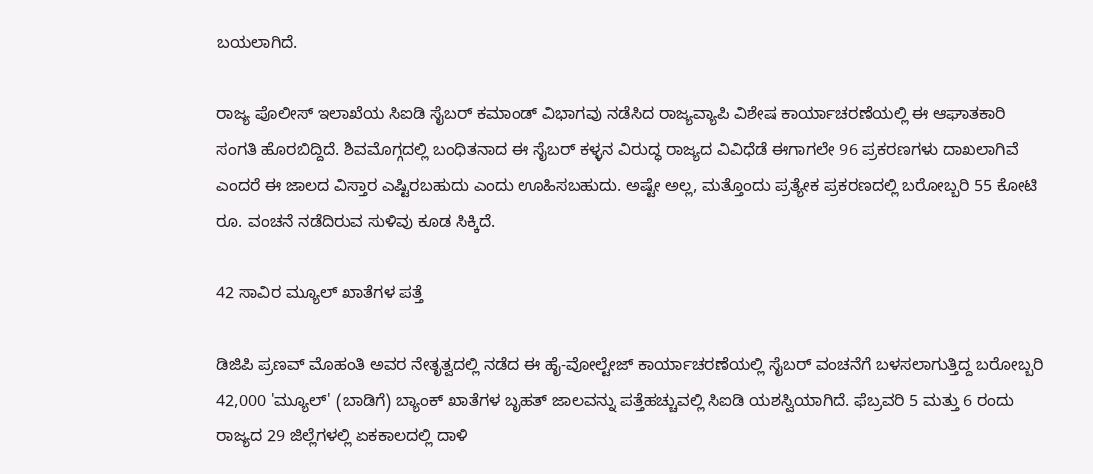ಬಯಲಾಗಿದೆ.

ರಾಜ್ಯ ಪೊಲೀಸ್ ಇಲಾಖೆಯ ಸಿಐಡಿ ಸೈಬರ್ ಕಮಾಂಡ್ ವಿಭಾಗವು ನಡೆಸಿದ ರಾಜ್ಯವ್ಯಾಪಿ ವಿಶೇಷ ಕಾರ್ಯಾಚರಣೆಯಲ್ಲಿ ಈ ಆಘಾತಕಾರಿ ಸಂಗತಿ ಹೊರಬಿದ್ದಿದೆ. ಶಿವಮೊಗ್ಗದಲ್ಲಿ ಬಂಧಿತನಾದ ಈ ಸೈಬರ್ ಕಳ್ಳನ ವಿರುದ್ಧ ರಾಜ್ಯದ ವಿವಿಧೆಡೆ ಈಗಾಗಲೇ 96 ಪ್ರಕರಣಗಳು ದಾಖಲಾಗಿವೆ ಎಂದರೆ ಈ ಜಾಲದ ವಿಸ್ತಾರ ಎಷ್ಟಿರಬಹುದು ಎಂದು ಊಹಿಸಬಹುದು. ಅಷ್ಟೇ ಅಲ್ಲ, ಮತ್ತೊಂದು ಪ್ರತ್ಯೇಕ ಪ್ರಕರಣದಲ್ಲಿ ಬರೋಬ್ಬರಿ 55 ಕೋಟಿ ರೂ. ವಂಚನೆ ನಡೆದಿರುವ ಸುಳಿವು ಕೂಡ ಸಿಕ್ಕಿದೆ.

42 ಸಾವಿರ ಮ್ಯೂಲ್ ಖಾತೆಗಳ ಪತ್ತೆ

ಡಿಜಿಪಿ ಪ್ರಣವ್ ಮೊಹಂತಿ ಅವರ ನೇತೃತ್ವದಲ್ಲಿ ನಡೆದ ಈ ಹೈ-ವೋಲ್ಟೇಜ್ ಕಾರ್ಯಾಚರಣೆಯಲ್ಲಿ ಸೈಬರ್ ವಂಚನೆಗೆ ಬಳಸಲಾಗುತ್ತಿದ್ದ ಬರೋಬ್ಬರಿ 42,000 'ಮ್ಯೂಲ್' (ಬಾಡಿಗೆ) ಬ್ಯಾಂಕ್ ಖಾತೆಗಳ ಬೃಹತ್ ಜಾಲವನ್ನು ಪತ್ತೆಹಚ್ಚುವಲ್ಲಿ ಸಿಐಡಿ ಯಶಸ್ವಿಯಾಗಿದೆ. ಫೆಬ್ರವರಿ 5 ಮತ್ತು 6 ರಂದು ರಾಜ್ಯದ 29 ಜಿಲ್ಲೆಗಳಲ್ಲಿ ಏಕಕಾಲದಲ್ಲಿ ದಾಳಿ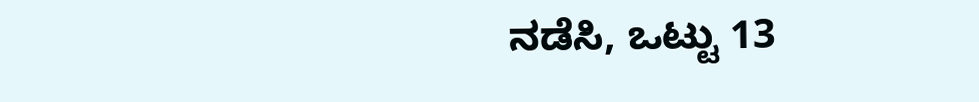ನಡೆಸಿ, ಒಟ್ಟು 13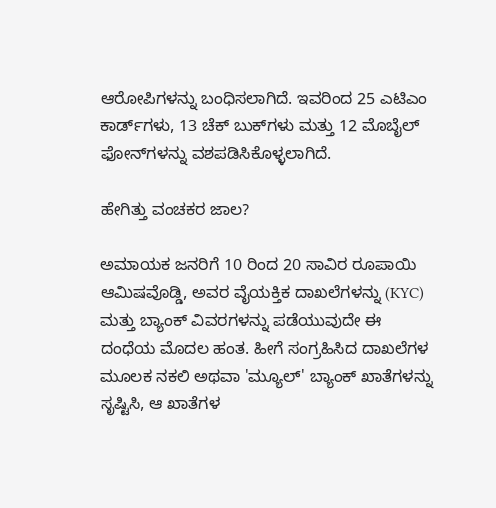ಆರೋಪಿಗಳನ್ನು ಬಂಧಿಸಲಾಗಿದೆ. ಇವರಿಂದ 25 ಎಟಿಎಂ ಕಾರ್ಡ್‌ಗಳು, 13 ಚೆಕ್ ಬುಕ್‌ಗಳು ಮತ್ತು 12 ಮೊಬೈಲ್ ಫೋನ್‌ಗಳನ್ನು ವಶಪಡಿಸಿಕೊಳ್ಳಲಾಗಿದೆ.

ಹೇಗಿತ್ತು ವಂಚಕರ ಜಾಲ?

ಅಮಾಯಕ ಜನರಿಗೆ 10 ರಿಂದ 20 ಸಾವಿರ ರೂಪಾಯಿ ಆಮಿಷವೊಡ್ಡಿ, ಅವರ ವೈಯಕ್ತಿಕ ದಾಖಲೆಗಳನ್ನು (KYC) ಮತ್ತು ಬ್ಯಾಂಕ್ ವಿವರಗಳನ್ನು ಪಡೆಯುವುದೇ ಈ ದಂಧೆಯ ಮೊದಲ ಹಂತ. ಹೀಗೆ ಸಂಗ್ರಹಿಸಿದ ದಾಖಲೆಗಳ ಮೂಲಕ ನಕಲಿ ಅಥವಾ 'ಮ್ಯೂಲ್' ಬ್ಯಾಂಕ್ ಖಾತೆಗಳನ್ನು ಸೃಷ್ಟಿಸಿ, ಆ ಖಾತೆಗಳ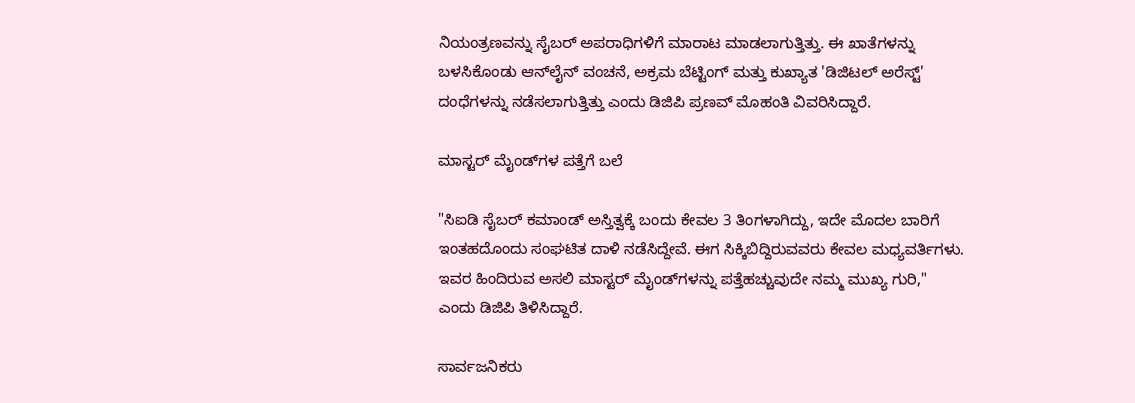ನಿಯಂತ್ರಣವನ್ನು ಸೈಬರ್ ಅಪರಾಧಿಗಳಿಗೆ ಮಾರಾಟ ಮಾಡಲಾಗುತ್ತಿತ್ತು. ಈ ಖಾತೆಗಳನ್ನು ಬಳಸಿಕೊಂಡು ಆನ್‌ಲೈನ್ ವಂಚನೆ, ಅಕ್ರಮ ಬೆಟ್ಟಿಂಗ್ ಮತ್ತು ಕುಖ್ಯಾತ 'ಡಿಜಿಟಲ್ ಅರೆಸ್ಟ್' ದಂಧೆಗಳನ್ನು ನಡೆಸಲಾಗುತ್ತಿತ್ತು ಎಂದು ಡಿಜಿಪಿ ಪ್ರಣವ್ ಮೊಹಂತಿ ವಿವರಿಸಿದ್ದಾರೆ.

ಮಾಸ್ಟರ್ ಮೈಂಡ್‌ಗಳ ಪತ್ತೆಗೆ ಬಲೆ

"ಸಿಐಡಿ ಸೈಬರ್ ಕಮಾಂಡ್ ಅಸ್ತಿತ್ವಕ್ಕೆ ಬಂದು ಕೇವಲ 3 ತಿಂಗಳಾಗಿದ್ದು, ಇದೇ ಮೊದಲ ಬಾರಿಗೆ ಇಂತಹದೊಂದು ಸಂಘಟಿತ ದಾಳಿ ನಡೆಸಿದ್ದೇವೆ. ಈಗ ಸಿಕ್ಕಿಬಿದ್ದಿರುವವರು ಕೇವಲ ಮಧ್ಯವರ್ತಿಗಳು. ಇವರ ಹಿಂದಿರುವ ಅಸಲಿ ಮಾಸ್ಟರ್ ಮೈಂಡ್‌ಗಳನ್ನು ಪತ್ತೆಹಚ್ಚುವುದೇ ನಮ್ಮ ಮುಖ್ಯ ಗುರಿ," ಎಂದು ಡಿಜಿಪಿ ತಿಳಿಸಿದ್ದಾರೆ.

ಸಾರ್ವಜನಿಕರು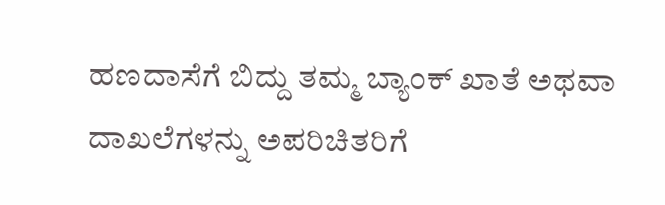ಹಣದಾಸೆಗೆ ಬಿದ್ದು ತಮ್ಮ ಬ್ಯಾಂಕ್ ಖಾತೆ ಅಥವಾ ದಾಖಲೆಗಳನ್ನು ಅಪರಿಚಿತರಿಗೆ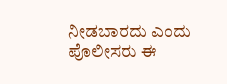ನೀಡಬಾರದು ಎಂದು ಪೊಲೀಸರು ಈ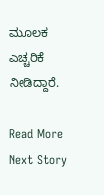ಮೂಲಕ ಎಚ್ಚರಿಕೆ ನೀಡಿದ್ದಾರೆ.

Read More
Next Story